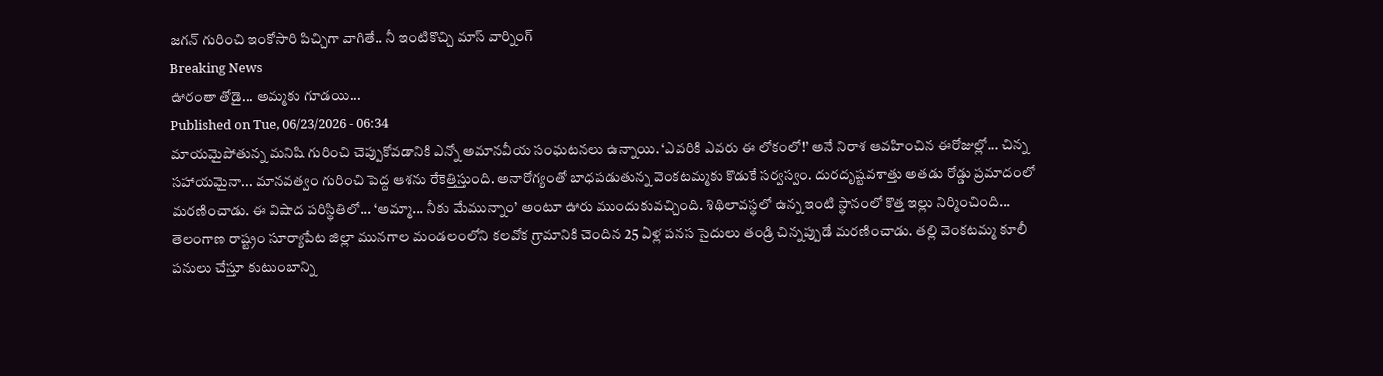జగన్ గురించి ఇంకోసారి పిచ్చిగా వాగితే.. నీ ఇంటికొచ్చి మాస్ వార్నింగ్
Breaking News
ఊరంతా తోడై... అమ్మకు గూడయి...
Published on Tue, 06/23/2026 - 06:34
మాయమైపోతున్న మనిషి గురించి చెప్పుకోవడానికి ఎన్నో అమానవీయ సంఘటనలు ఉన్నాయి. ‘ఎవరికి ఎవరు ఈ లోకంలో!’ అనే నిరాశ ఆవహించిన ఈరోజుల్లో... చిన్న సహాయమైనా... మానవత్వం గురించి పెద్ద ఆశను రేకెత్తిస్తుంది. అనారోగ్యంతో బాధపడుతున్న వెంకటమ్మకు కొడుకే సర్వస్వం. దురదృష్టవశాత్తు అతడు రోడ్డు ప్రమాదంలో మరణించాడు. ఈ విషాద పరిస్థితిలో... ‘అమ్మా... నీకు మేమున్నాం’ అంటూ ఊరు ముందుకువచ్చింది. శిథిలావస్థలో ఉన్న ఇంటి స్థానంలో కొత్త ఇల్లు నిర్మించింది...
తెలంగాణ రాష్ట్రం సూర్యాపేట జిల్లా మునగాల మండలంలోని కలవోక గ్రామానికి చెందిన 25 ఏళ్ల పనస సైదులు తండ్రి చిన్నప్పుడే మరణించాడు. తల్లి వెంకటమ్మ కూలీ పనులు చేస్తూ కుటుంబాన్ని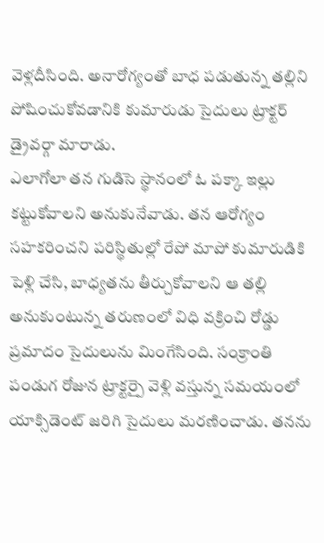వెళ్లదీసింది. అనారోగ్యంతో బాధ పడుతున్న తల్లిని పోషించుకోవడానికి కుమారుడు సైదులు ట్రాక్టర్ డ్రైవర్గా మారాడు.
ఎలాగోలా తన గుడిసె స్థానంలో ఓ పక్కా ఇల్లు కట్టుకోవాలని అనుకునేవాడు. తన ఆరోగ్యం సహకరించని పరిస్థితుల్లో రేపో మాపో కుమారుడికి పెళ్లి చేసి, బాధ్యతను తీర్చుకోవాలని ఆ తల్లి అనుకుంటున్న తరుణంలో విధి వక్రించి రోడ్డు ప్రమాదం సైదులును మింగేసింది. సంక్రాంతి పండుగ రోజున ట్రాక్టర్పై వెళ్లి వస్తున్న సమయంలో యాక్సిడెంట్ జరిగి సైదులు మరణించాడు. తనను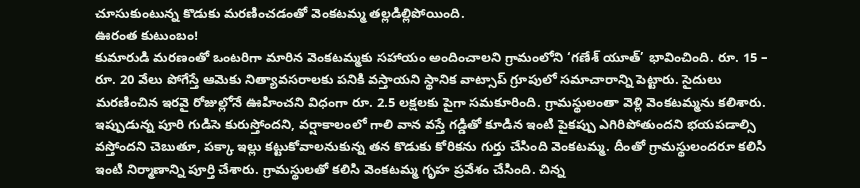చూసుకుంటున్న కొడుకు మరణించడంతో వెంకటమ్మ తల్లడిల్లిపోయింది.
ఊరంత కుటుంబం!
కుమారుడి మరణంతో ఒంటరిగా మారిన వెంకటమ్మకు సహాయం అందించాలని గ్రామంలోని ‘గణేశ్ యూత్’ భావించింది. రూ. 15 – రూ. 20 వేలు పోగేస్తే ఆమెకు నిత్యావసరాలకు పనికి వస్తాయని స్థానిక వాట్సాప్ గ్రూపులో సమాచారాన్ని పెట్టారు. సైదులు మరణించిన ఇరవై రోజుల్లోనే ఊహించని విధంగా రూ. 2.5 లక్షలకు పైగా సమకూరింది. గ్రామస్థులంతా వెళ్లి వెంకటమ్మను కలిశారు.
ఇప్పుడున్న పూరి గుడిసె కురుస్తోందని, వర్షాకాలంలో గాలి వాన వస్తే గడ్డితో కూడిన ఇంటి పైకప్పు ఎగిరిపోతుందని భయపడాల్సి వస్తోందని చెబుతూ, పక్కా ఇల్లు కట్టుకోవాలనుకున్న తన కొడుకు కోరికను గుర్తు చేసింది వెంకటమ్మ. దీంతో గ్రామస్థులందరూ కలిసి ఇంటి నిర్మాణాన్ని పూర్తి చేశారు. గ్రామస్థులతో కలిసి వెంకటమ్మ గృహ ప్రవేశం చేసింది. చిన్న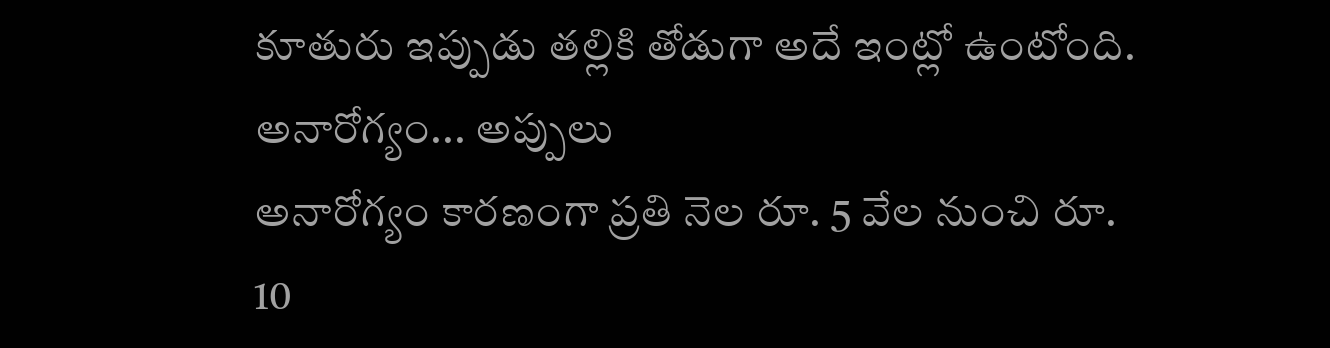కూతురు ఇప్పుడు తల్లికి తోడుగా అదే ఇంట్లో ఉంటోంది.
అనారోగ్యం... అప్పులు
అనారోగ్యం కారణంగా ప్రతి నెల రూ. 5 వేల నుంచి రూ. 10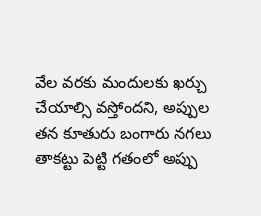వేల వరకు మందులకు ఖర్చు చేయాల్సి వస్తోందని, అప్పుల తన కూతురు బంగారు నగలు తాకట్టు పెట్టి గతంలో అప్పు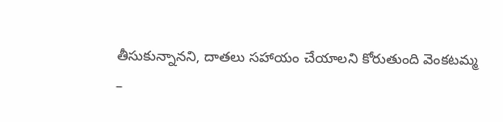తీసుకున్నానని, దాతలు సహాయం చేయాలని కోరుతుంది వెంకటమ్మ
–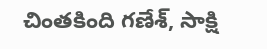చింతకింది గణేశ్, సాక్షి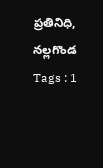ప్రతినిధి, నల్లగొండ
Tags : 1